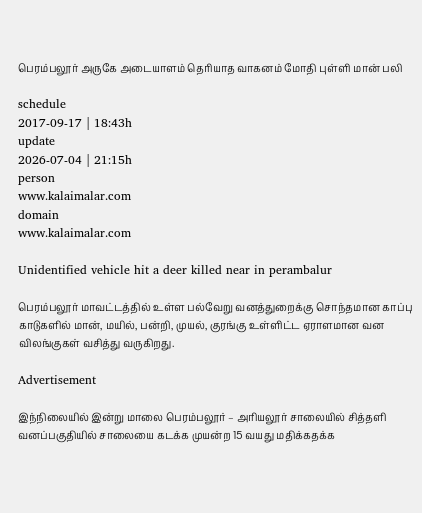பெரம்பலூர் அருகே அடையாளம் தெரியாத வாகனம் மோதி புள்ளி மான் பலி

schedule
2017-09-17 | 18:43h
update
2026-07-04 | 21:15h
person
www.kalaimalar.com
domain
www.kalaimalar.com

Unidentified vehicle hit a deer killed near in perambalur

பெரம்பலூர் மாவட்டத்தில் உள்ள பல்வேறு வனத்துறைக்கு சொந்தமான காப்பு காடுகளில் மான், மயில், பன்றி, முயல், குரங்கு உள்ளிட்ட ஏராளமான வன விலங்குகள் வசித்து வருகிறது.

Advertisement

இந்நிலையில் இன்று மாலை பெரம்பலூர் – அரியலூர் சாலையில் சித்தளி வனப்பகுதியில் சாலையை கடக்க முயன்ற 15 வயது மதிக்கதக்க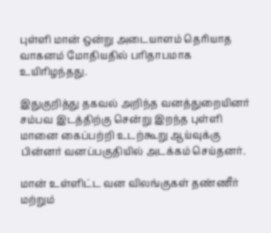புள்ளி மான் ஒன்று அடையாளம் தெரியாத வாகனம் மோதியதில் பரிதாபமாக உயிரிழந்தது.

இதுகுறித்து தகவல் அறிந்த வனத்துறையினர் சம்பவ இடத்திற்கு சென்று இறந்த புள்ளி மானை கைப்பற்றி உடற்கூறு ஆய்வுக்கு பின்னர் வனப்பகுதியில் அடக்கம் செய்தனர்.

மான் உள்ளிட்ட வன விலங்குகள் தண்ணீர் மற்றும்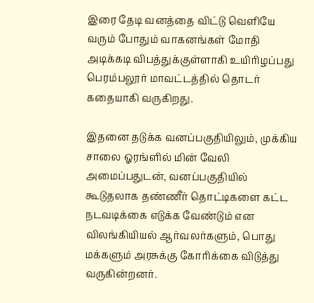இரை தேடி வனத்தை விட்டு வெளியே வரும் போதும் வாகனங்கள் மோதி அடிக்கடி விபத்துக்குள்ளாகி உயிரிழப்பது பெரம்பலூர் மாவட்டத்தில் தொடர் கதையாகி வருகிறது.

இதனை தடுக்க வனப்பகுதியிலும், முக்கிய சாலை ஓரங்ளில் மின் வேலி அமைப்பதுடன், வனப்பகுதியில் கூடுதலாக தண்ணீர் தொட்டிகளை கட்ட நடவடிக்கை எடுக்க வேண்டும் என விலங்கியியல் ஆர்வலர்களும், பொது மக்களும் அரசுக்கு கோரிக்கை விடுத்து வருகின்றனர்.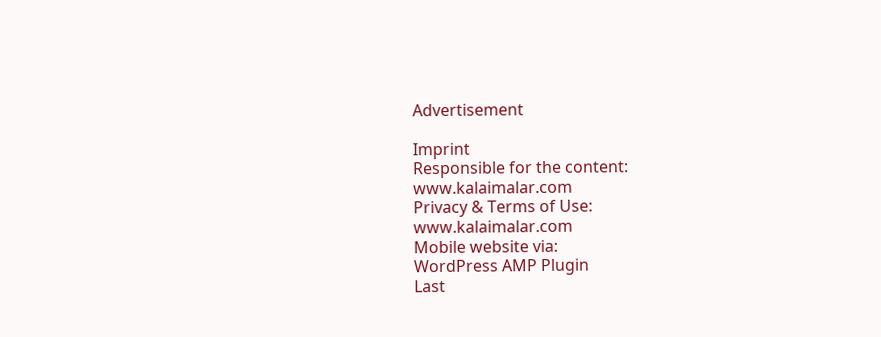Advertisement

Imprint
Responsible for the content:
www.kalaimalar.com
Privacy & Terms of Use:
www.kalaimalar.com
Mobile website via:
WordPress AMP Plugin
Last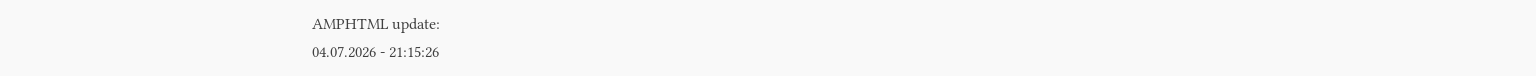AMPHTML update:
04.07.2026 - 21:15:26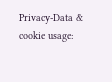Privacy-Data & cookie usage: